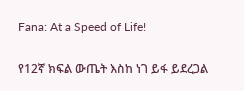Fana: At a Speed of Life!

የ12ኛ ክፍል ውጤት እስከ ነገ ይፋ ይደረጋል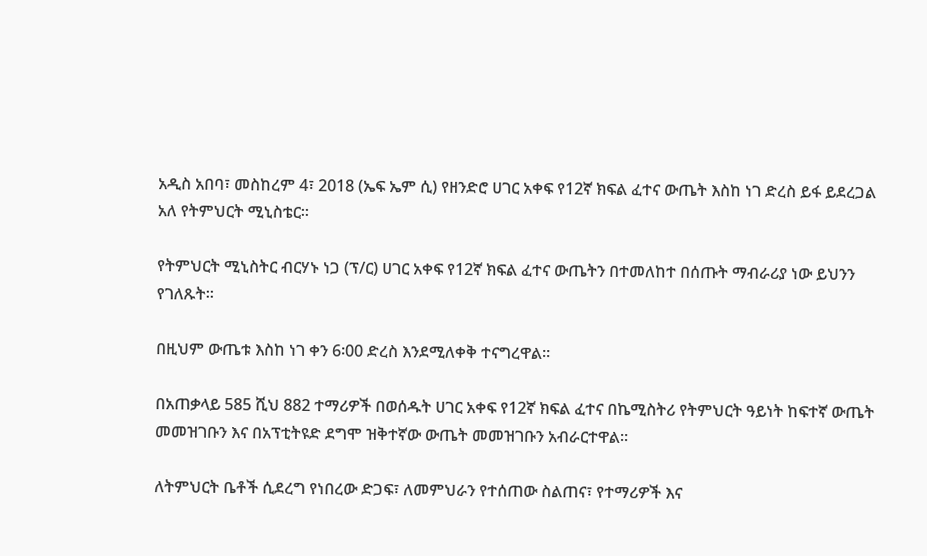አዲስ አበባ፣ መስከረም 4፣ 2018 (ኤፍ ኤም ሲ) የዘንድሮ ሀገር አቀፍ የ12ኛ ክፍል ፈተና ውጤት እስከ ነገ ድረስ ይፋ ይደረጋል አለ የትምህርት ሚኒስቴር።

የትምህርት ሚኒስትር ብርሃኑ ነጋ (ፕ/ር) ሀገር አቀፍ የ12ኛ ክፍል ፈተና ውጤትን በተመለከተ በሰጡት ማብራሪያ ነው ይህንን የገለጹት።

በዚህም ውጤቱ እስከ ነገ ቀን 6፡00 ድረስ እንደሚለቀቅ ተናግረዋል።

በአጠቃላይ 585 ሺህ 882 ተማሪዎች በወሰዱት ሀገር አቀፍ የ12ኛ ክፍል ፈተና በኬሚስትሪ የትምህርት ዓይነት ከፍተኛ ውጤት መመዝገቡን እና በአፕቲትዩድ ደግሞ ዝቅተኛው ውጤት መመዝገቡን አብራርተዋል።

ለትምህርት ቤቶች ሲደረግ የነበረው ድጋፍ፣ ለመምህራን የተሰጠው ስልጠና፣ የተማሪዎች እና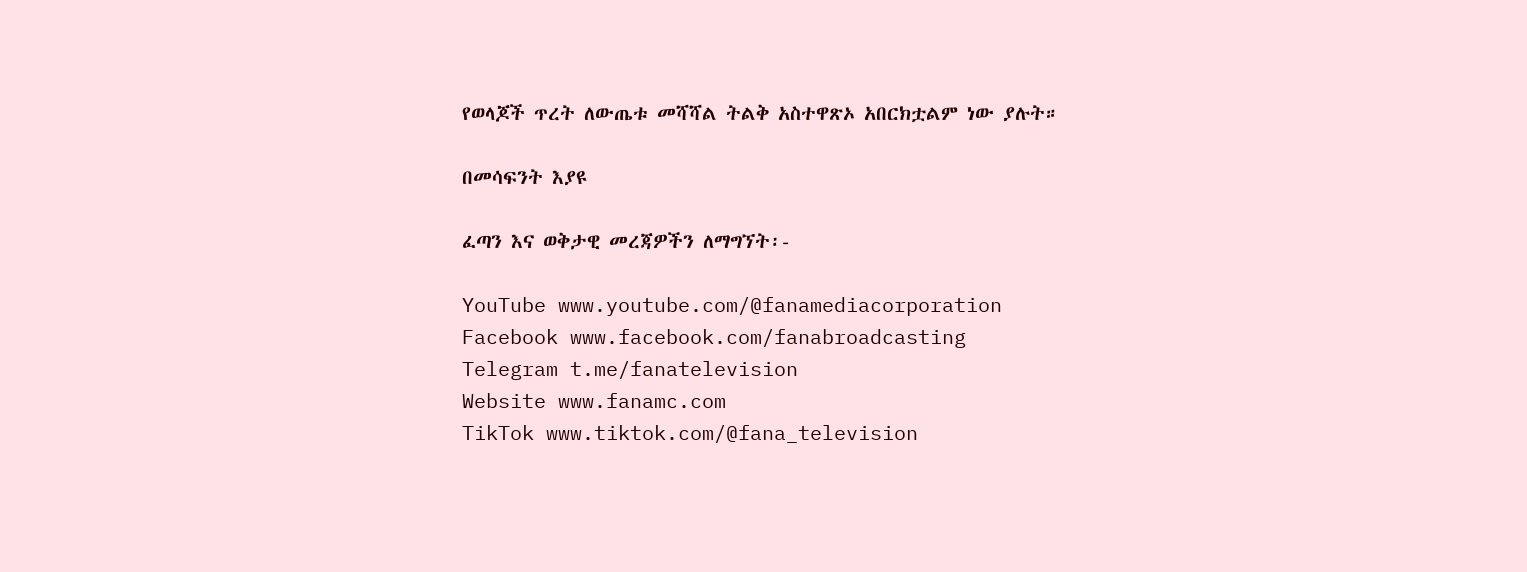የወላጆች ጥረት ለውጤቱ መሻሻል ትልቅ አስተዋጽኦ አበርክቷልም ነው ያሉት።

በመሳፍንት እያዩ

ፈጣን እና ወቅታዊ መረጃዎችን ለማግኘት፡-

YouTube www.youtube.com/@fanamediacorporation
Facebook www.facebook.com/fanabroadcasting
Telegram t.me/fanatelevision
Website www.fanamc.com
TikTok www.tiktok.com/@fana_television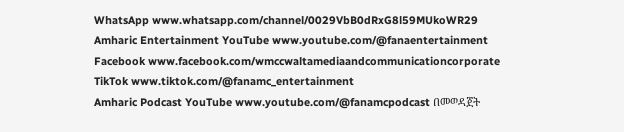WhatsApp www.whatsapp.com/channel/0029VbB0dRxG8l59MUkoWR29
Amharic Entertainment YouTube www.youtube.com/@fanaentertainment
Facebook www.facebook.com/wmccwaltamediaandcommunicationcorporate
TikTok www.tiktok.com/@fanamc_entertainment
Amharic Podcast YouTube www.youtube.com/@fanamcpodcast በመወዳጀት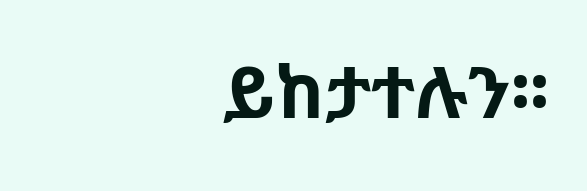ይከታተሉን፡፡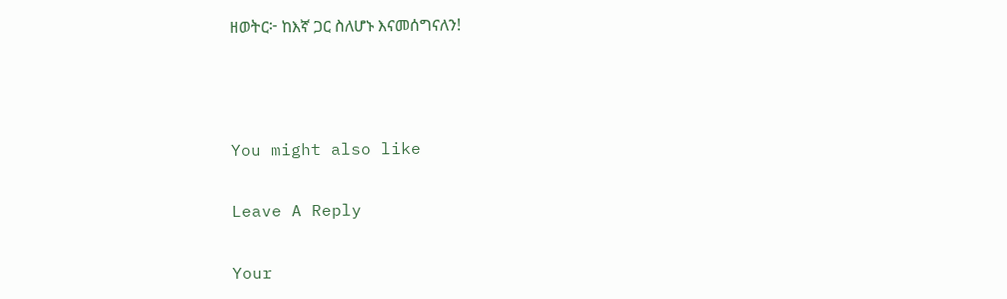ዘወትር፦ ከእኛ ጋር ስለሆኑ እናመሰግናለን!



You might also like

Leave A Reply

Your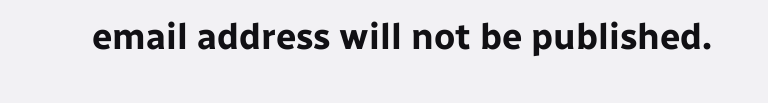email address will not be published.